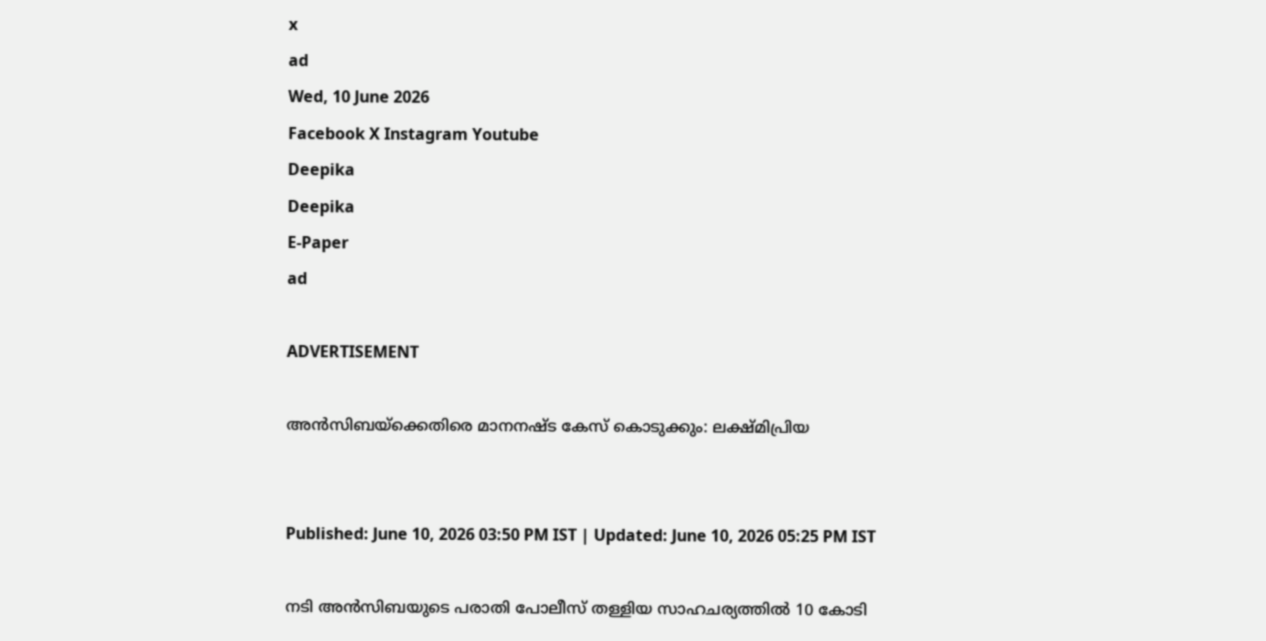x
ad
Wed, 10 June 2026
Facebook X Instagram Youtube
Deepika
Deepika
E-Paper
ad

ADVERTISEMENT

അന്‍സിബയ്ക്കെതിരെ മാനനഷ്ട കേസ് കൊടുക്കും: ലക്ഷ്മിപ്രിയ


Published: June 10, 2026 03:50 PM IST | Updated: June 10, 2026 05:25 PM IST

നടി അൻസിബയുടെ പരാതി പോലീസ് തള്ളിയ സാഹചര്യത്തിൽ 10 കോടി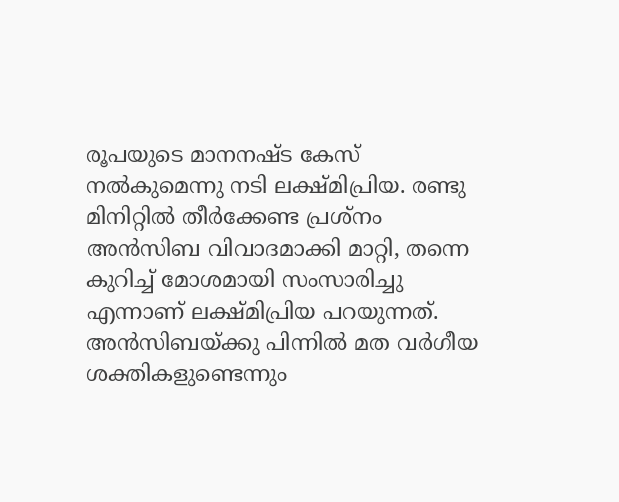രൂപയുടെ മാനനഷ്ട കേസ് നല്‍കുമെന്നു നടി ലക്ഷ്മിപ്രിയ. രണ്ടു മിനിറ്റില്‍ തീര്‍ക്കേണ്ട പ്രശ്‌നം അന്‍സിബ വിവാദമാക്കി മാറ്റി, തന്നെ കുറിച്ച് മോശമായി സംസാരിച്ചു എന്നാണ് ലക്ഷ്മിപ്രിയ പറയുന്നത്. അന്‍സിബയ്ക്കു പിന്നില്‍ മത വര്‍ഗീയ ശക്തികളുണ്ടെന്നും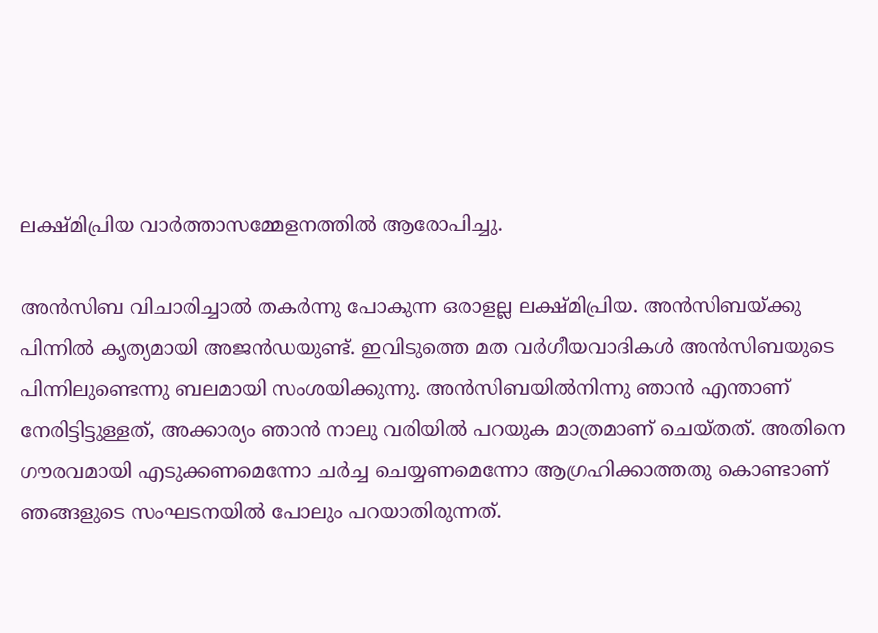ലക്ഷ്മിപ്രിയ വാര്‍ത്താസമ്മേളനത്തില്‍ ആരോപിച്ചു.

അന്‍സിബ വിചാരിച്ചാല്‍ തകര്‍ന്നു പോകുന്ന ഒരാളല്ല ലക്ഷ്മിപ്രിയ. അന്‍സിബയ്ക്കു പിന്നില്‍ കൃത്യമായി അജൻഡയുണ്ട്. ഇവിടുത്തെ മത വര്‍ഗീയവാദികള്‍ അന്‍സിബയുടെ പിന്നിലുണ്ടെന്നു ബലമായി സംശയിക്കുന്നു. അന്‍സിബയില്‍നിന്നു ഞാന്‍ എന്താണ് നേരിട്ടിട്ടുള്ളത്, അക്കാര്യം ഞാന്‍ നാലു വരിയില്‍ പറയുക മാത്രമാണ് ചെയ്തത്. അതിനെ ഗൗരവമായി എടുക്കണമെന്നോ ചര്‍ച്ച ചെയ്യണമെന്നോ ആഗ്രഹിക്കാത്തതു കൊണ്ടാണ് ഞങ്ങളുടെ സംഘടനയില്‍ പോലും പറയാതിരുന്നത്.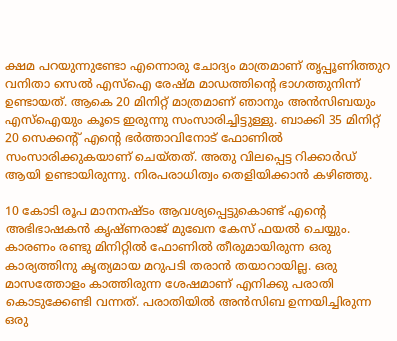ക്ഷമ പറയുന്നുണ്ടോ എന്നൊരു ചോദ്യം മാത്രമാണ് തൃപ്പൂണിത്തുറ വനിതാ സെല്‍ എസ്‌ഐ രേഷ്മ മാഡത്തിന്‍റെ ഭാഗത്തുനിന്ന് ഉണ്ടായത്. ആകെ 20 മിനിറ്റ് മാത്രമാണ് ഞാനും അന്‍സിബയും എസ്‌ഐയും കൂടെ ഇരുന്നു സംസാരിച്ചിട്ടുള്ളു. ബാക്കി 35 മിനിറ്റ് 20 സെക്കന്‍റ് എന്‍റെ ഭര്‍ത്താവിനോട് ഫോണില്‍ സംസാരിക്കുകയാണ് ചെയ്തത്. അതു വിലപ്പെട്ട റിക്കാര്‍ഡ് ആയി ഉണ്ടായിരുന്നു. നിരപരാധിത്വം തെളിയിക്കാന്‍ കഴിഞ്ഞു.

10 കോടി രൂപ മാനനഷ്ടം ആവശ്യപ്പെട്ടുകൊണ്ട് എന്‍റെ അഭിഭാഷകന്‍ കൃഷ്ണരാജ് മുഖേന കേസ് ഫയല്‍ ചെയ്യും. കാരണം രണ്ടു മിനിറ്റില്‍ ഫോണില്‍ തീരുമായിരുന്ന ഒരു കാര്യത്തിനു കൃത്യമായ മറുപടി തരാന്‍ തയാറായില്ല. ഒരു മാസത്തോളം കാത്തിരുന്ന ശേഷമാണ് എനിക്കു പരാതി കൊടുക്കേണ്ടി വന്നത്. പരാതിയില്‍ അന്‍സിബ ഉന്നയിച്ചിരുന്ന ഒരു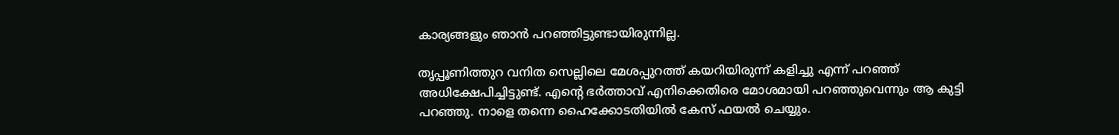കാര്യങ്ങളും ഞാന്‍ പറഞ്ഞിട്ടുണ്ടായിരുന്നില്ല.

തൃപ്പൂണിത്തുറ വനിത സെല്ലിലെ മേശപ്പുറത്ത് കയറിയിരുന്ന് കളിച്ചു എന്ന് പറഞ്ഞ് അധിക്ഷേപിച്ചിട്ടുണ്ട്. എന്‍റെ ഭര്‍ത്താവ് എനിക്കെതിരെ മോശമായി പറഞ്ഞുവെന്നും ആ കുട്ടി പറഞ്ഞു. നാളെ തന്നെ ഹൈക്കോടതിയില്‍ കേസ് ഫയല്‍ ചെയ്യും.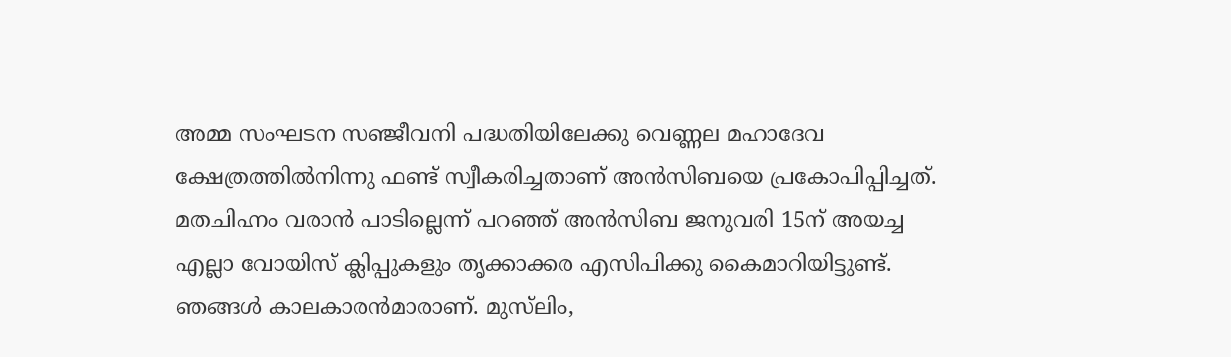അമ്മ സംഘടന സഞ്ജീവനി പദ്ധതിയിലേക്കു വെണ്ണല മഹാദേവ ക്ഷേത്രത്തില്‍നിന്നു ഫണ്ട് സ്വീകരിച്ചതാണ് അന്‍സിബയെ പ്രകോപിപ്പിച്ചത്. മതചിഹ്നം വരാന്‍ പാടില്ലെന്ന് പറഞ്ഞ് അന്‍സിബ ജനുവരി 15ന് അയച്ച എല്ലാ വോയിസ് ക്ലിപ്പുകളും തൃക്കാക്കര എസിപിക്കു കൈമാറിയിട്ടുണ്ട്. ഞങ്ങള്‍ കാലകാരന്‍മാരാണ്. മുസ്‌ലിം,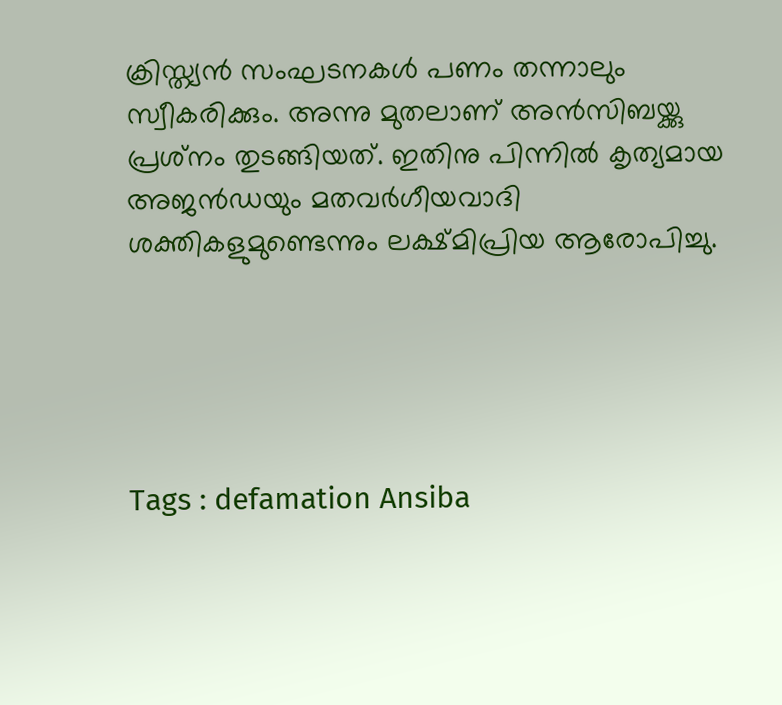ക്രിസ്ത്യന്‍ സംഘടനകള്‍ പണം തന്നാലും സ്വീകരിക്കും. അന്നു മുതലാണ് അന്‍സിബയ്ക്കു പ്രശ്‌നം തുടങ്ങിയത്. ഇതിനു പിന്നില്‍ കൃത്യമായ അജൻഡയും മതവര്‍ഗീയവാദി ശക്തികളുമുണ്ടെന്നും ലക്ഷ്മിപ്രിയ ആരോപിച്ചു.





Tags : defamation Ansiba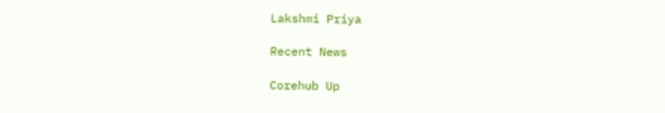Lakshmi Priya

Recent News

Corehub Up